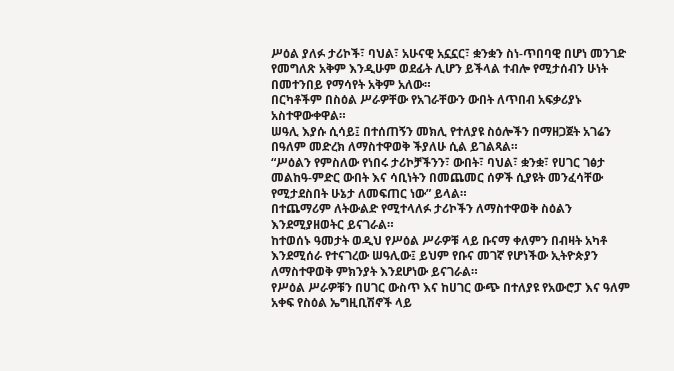ሥዕል ያለፉ ታሪኮች፣ ባህል፣ አሁናዊ አኗኗር፣ ቋንቋን ስነ-ጥበባዊ በሆነ መንገድ የመግለጽ አቅም እንዲሁም ወደፊት ሊሆን ይችላል ተብሎ የሚታሰብን ሁነት በመተንበይ የማሳየት አቅም አለው።
በርካቶችም በስዕል ሥራዎቸው የአገራቸውን ውበት ለጥበብ አፍቃሪያኑ አስተዋውቀዋል።
ሠዓሊ እያሱ ሲሳይ፤ በተሰጠኝን መክሊ የተለያዩ ስዕሎችን በማዘጋጀት አገሬን በዓለም መድረክ ለማስተዋወቅ ችያለሁ ሲል ይገልጻል።
“ሥዕልን የምስለው የነበሩ ታሪኮቻችንን፣ ውበት፣ ባህል፣ ቋንቋ፣ የሀገር ገፅታ መልከዓ-ምድር ውበት እና ሳቢነትን በመጨመር ሰዎች ሲያዩት መንፈሳቸው የሚታደስበት ሁኔታ ለመፍጠር ነው” ይላል።
በተጨማሪም ለትውልድ የሚተላለፉ ታሪኮችን ለማስተዋወቅ ስዕልን እንደሚያዘወትር ይናገራል።
ከተወሰኑ ዓመታት ወዲህ የሥዕል ሥራዎቹ ላይ ቡናማ ቀለምን በብዛት አካቶ እንደሚሰራ የተናገረው ሠዓሊው፤ ይህም የቡና መገኛ የሆነችው ኢትዮጵያን ለማስተዋወቅ ምክንያት እንደሆነው ይናገራል።
የሥዕል ሥራዎቹን በሀገር ውስጥ እና ከሀገር ውጭ በተለያዩ የአውሮፓ እና ዓለም አቀፍ የስዕል ኤግዚቢሽኖች ላይ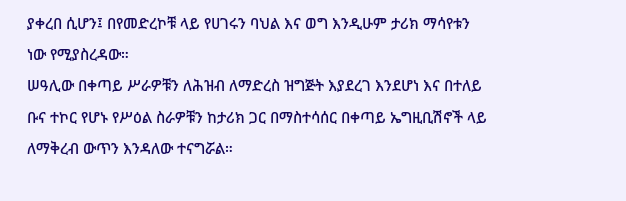ያቀረበ ሲሆን፤ በየመድረኮቹ ላይ የሀገሩን ባህል እና ወግ እንዲሁም ታሪክ ማሳየቱን ነው የሚያስረዳው።
ሠዓሊው በቀጣይ ሥራዎቹን ለሕዝብ ለማድረስ ዝግጅት እያደረገ እንደሆነ እና በተለይ ቡና ተኮር የሆኑ የሥዕል ስራዎቹን ከታሪክ ጋር በማስተሳሰር በቀጣይ ኤግዚቢሽኖች ላይ ለማቅረብ ውጥን እንዳለው ተናግሯል።